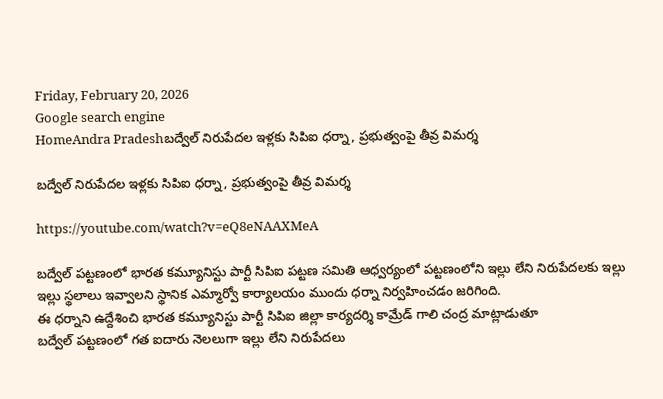Friday, February 20, 2026
Google search engine
HomeAndra Pradeshబద్వేల్ నిరుపేదల ఇళ్లకు సిపిఐ ధర్నా, ప్రభుత్వంపై తీవ్ర విమర్శ

బద్వేల్ నిరుపేదల ఇళ్లకు సిపిఐ ధర్నా, ప్రభుత్వంపై తీవ్ర విమర్శ

https://youtube.com/watch?v=eQ8eNAAXMeA

బద్వేల్ పట్టణంలో భారత కమ్యూనిస్టు పార్టీ సిపిఐ పట్టణ సమితి ఆధ్వర్యంలో పట్టణంలోని ఇల్లు లేని నిరుపేదలకు ఇల్లు ఇల్లు స్థలాలు ఇవ్వాలని స్థానిక ఎమ్మార్వో కార్యాలయం ముందు ధర్నా నిర్వహించడం జరిగింది.
ఈ ధర్నాని ఉద్దేశించి భారత కమ్యూనిస్టు పార్టీ సిపిఐ జిల్లా కార్యదర్శి కామ్రేడ్ గాలి చంద్ర మాట్లాడుతూ
బద్వేల్ పట్టణంలో గత ఐదారు నెలలుగా ఇల్లు లేని నిరుపేదలు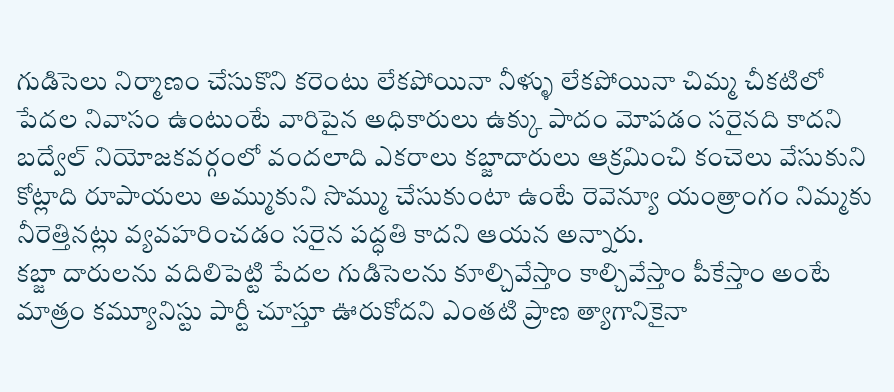గుడిసెలు నిర్మాణం చేసుకొని కరెంటు లేకపోయినా నీళ్ళు లేకపోయినా చిమ్మ చీకటిలో పేదల నివాసం ఉంటుంటే వారిపైన అధికారులు ఉక్కు పాదం మోపడం సరైనది కాదని
బద్వేల్ నియోజకవర్గంలో వందలాది ఎకరాలు కబ్జాదారులు ఆక్రమించి కంచెలు వేసుకుని కోట్లాది రూపాయలు అమ్ముకుని సొమ్ము చేసుకుంటా ఉంటే రెవెన్యూ యంత్రాంగం నిమ్మకు నీరెత్తినట్లు వ్యవహరించడం సరైన పద్ధతి కాదని ఆయన అన్నారు.
కబ్జా దారులను వదిలిపెట్టి పేదల గుడిసెలను కూల్చివేస్తాం కాల్చివేస్తాం పీకేస్తాం అంటే మాత్రం కమ్యూనిస్టు పార్టీ చూస్తూ ఊరుకోదని ఎంతటి ప్రాణ త్యాగానికైనా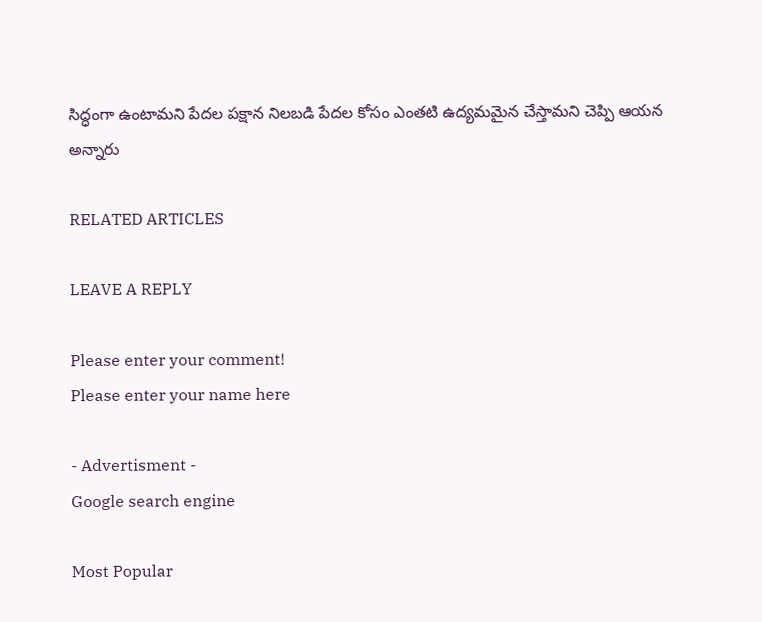సిద్ధంగా ఉంటామని పేదల పక్షాన నిలబడి పేదల కోసం ఎంతటి ఉద్యమమైన చేస్తామని చెప్పి ఆయన అన్నారు

RELATED ARTICLES

LEAVE A REPLY

Please enter your comment!
Please enter your name here

- Advertisment -
Google search engine

Most Popular